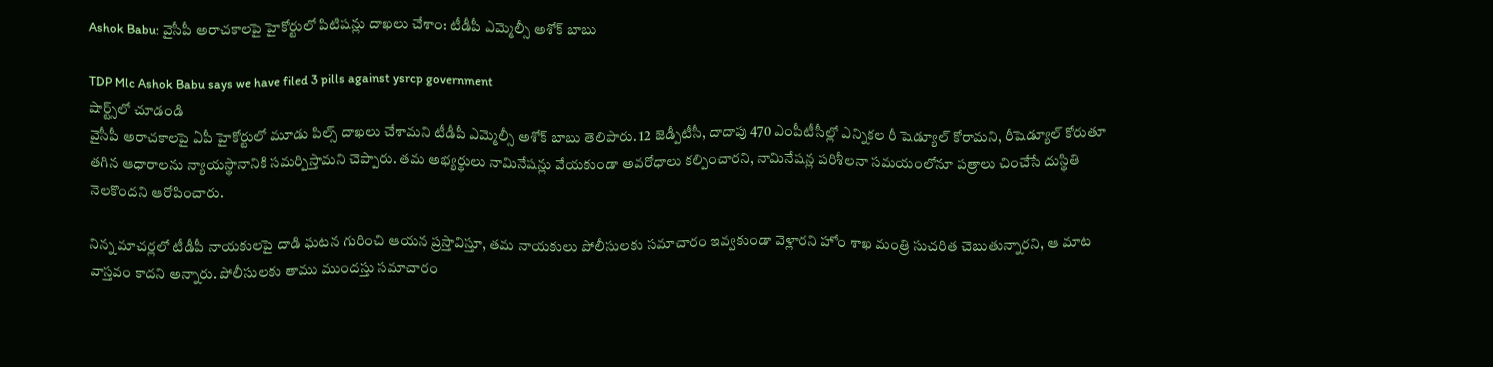Ashok Babu: వైసీపీ అరాచకాలపై హైకోర్టులో పిటిషన్లు దాఖలు చేశాం: టీడీపీ ఎమ్మెల్సీ అశోక్ బాబు

TDP Mlc Ashok Babu says we have filed 3 pills against ysrcp government
షార్ట్స్‌లో చూడండి
వైసీపీ అరాచకాలపై ఏపీ హైకోర్టులో మూడు పిల్స్ దాఖలు చేశామని టీడీపీ ఎమ్మెల్సీ అశోక్ బాబు తెలిపారు. 12 జెడ్పీటీసీ, దాదాపు 470 ఎంపీటీసీల్లో ఎన్నికల రీ షెడ్యూల్ కోరామని, రీషెడ్యూల్ కోరుతూ తగిన ఆధారాలను న్యాయస్థానానికి సమర్పిస్తామని చెప్పారు. తమ అభ్యర్థులు నామినేషన్లు వేయకుండా అవరోధాలు కల్పించారని, నామినేషన్ల పరిశీలనా సమయంలోనూ పత్రాలు చించేసే దుస్థితి నెలకొందని ఆరోపించారు.

నిన్న మాచర్లలో టీడీపీ నాయకులపై దాడి ఘటన గురించి ఆయన ప్రస్తావిస్తూ, తమ నాయకులు పోలీసులకు సమాచారం ఇవ్వకుండా వెళ్లారని హోం శాఖ మంత్రి సుచరిత చెబుతున్నారని, ఆ మాట వాస్తవం కాదని అన్నారు. పోలీసులకు తాము ముందస్తు సమాచారం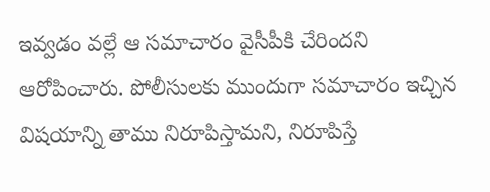ఇవ్వడం వల్లే ఆ సమాచారం వైసీపీకి చేరిందని ఆరోపించారు. పోలీసులకు ముందుగా సమాచారం ఇచ్చిన విషయాన్ని తాము నిరూపిస్తామని, నిరూపిస్తే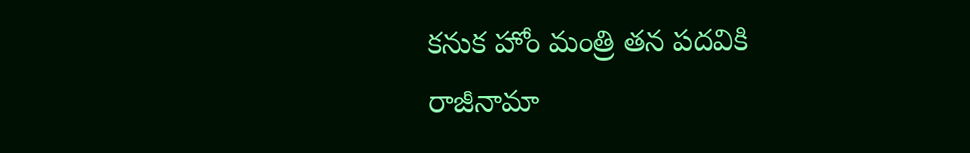కనుక హోం మంత్రి తన పదవికి రాజీనామా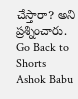చేస్తారా? అని ప్రశ్నించారు.
Go Back to Shorts
Ashok Babu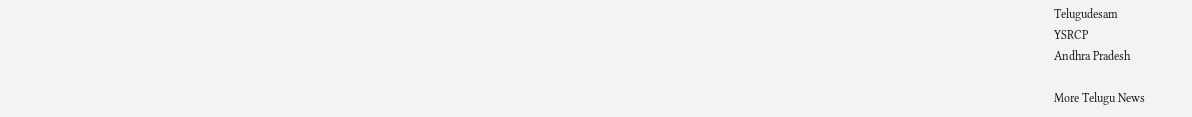Telugudesam
YSRCP
Andhra Pradesh

More Telugu News